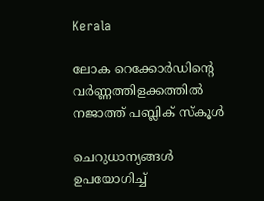Kerala

ലോക റെക്കോർഡിന്‍റെ വർണ്ണത്തിളക്കത്തിൽ നജാത്ത് പബ്ലിക് സ്കൂൾ

ചെറുധാന്യങ്ങൾ ഉപയോഗിച്ച്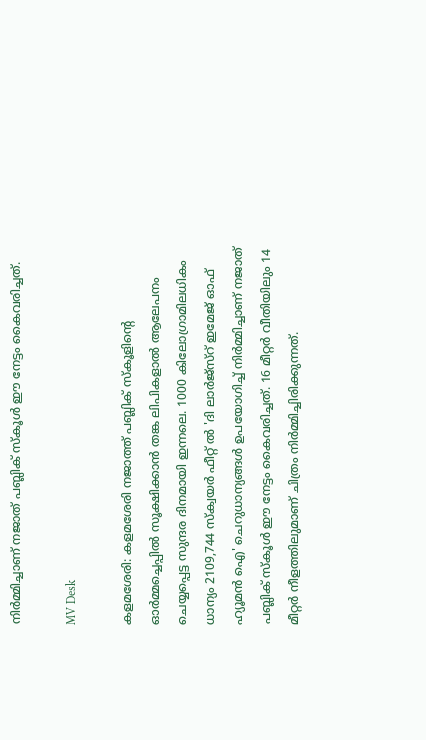നിർമ്മിച്ചാണ് നജാത് പബ്ലിക് സ്കൂൾ ഈ നേട്ടം കൈവരിച്ചത്.

MV Desk

കളമശേരി: കളമശേരി നജാത്ത് പബ്ലിക് സ്കൂളിന്‍റെ ഓർമ്മച്ചെപ്പിൽ സൂക്ഷിക്കാൻ തങ്ക ലിപികളാൽ ആലേപനം ചെയ്യപ്പെട്ട സുന്ദര ദിനമായി ഇന്നലെ. 1000 കിലോഗ്രാമിലധികം ധാന്യം 2109,744 സ്‌ക്വയർ ഫീറ്റ് ൽ 'ദി ലാർജ്സ്റ് ഇമേജ് ഓഫ് ഹ്യൂമൻ ഐ' ചെറുധാന്യങ്ങൾ ഉപയോഗിച്ച് നിർമ്മിച്ചാണ് നജാത് പബ്ലിക് സ്കൂൾ ഈ നേട്ടം കൈവരിച്ചത്. 16 മീറ്റർ വീതിയിലും 14 മീറ്റർ നീളത്തിലുമാണ് ചിത്രം നിർമ്മിച്ചിരിക്കുന്നത്.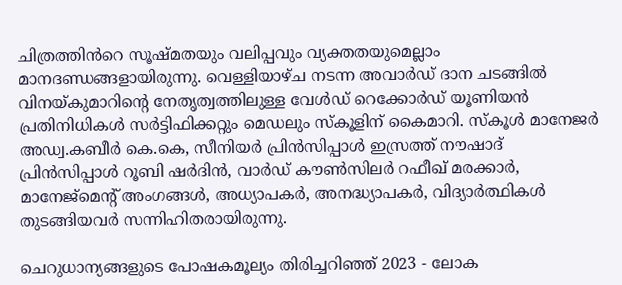ചിത്രത്തിൻറെ സൂഷ്മതയും വലിപ്പവും വ്യക്തതയുമെല്ലാം മാനദണ്ഡങ്ങളായിരുന്നു. വെള്ളിയാഴ്ച നടന്ന അവാർഡ് ദാന ചടങ്ങിൽ വിനയ്കുമാറിന്‍റെ നേതൃത്വത്തിലുള്ള വേൾഡ് റെക്കോർഡ് യൂണിയൻ പ്രതിനിധികൾ സർട്ടിഫിക്കറ്റും മെഡലും സ്കൂളിന് കൈമാറി. സ്കൂൾ മാനേജർ അഡ്വ.കബീർ കെ.കെ, സീനിയർ പ്രിൻസിപ്പാൾ ഇസ്രത്ത് നൗഷാദ് പ്രിൻസിപ്പാൾ റൂബി ഷർദിൻ, വാർഡ് കൗൺസിലർ റഫീഖ് മരക്കാർ, മാനേജ്മെന്‍റ് അംഗങ്ങൾ, അധ്യാപകർ, അനദ്ധ്യാപകർ, വിദ്യാർത്ഥികൾ തുടങ്ങിയവർ സന്നിഹിതരായിരുന്നു.

ചെറുധാന്യങ്ങളുടെ പോഷകമൂല്യം തിരിച്ചറിഞ്ഞ് 2023 - ലോക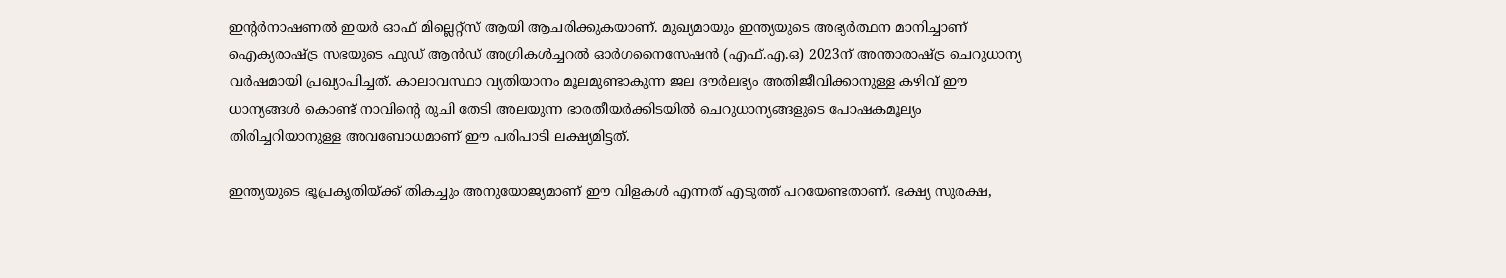ഇന്‍റർനാഷണൽ ഇയർ ഓഫ് മില്ലെറ്റ്സ് ആയി ആചരിക്കുകയാണ്. മുഖ്യമായും ഇന്ത്യയുടെ അഭ്യർത്ഥന മാനിച്ചാണ് ഐക്യരാഷ്ട്ര സഭയുടെ ഫുഡ് ആൻഡ് അഗ്രികൾച്ചറൽ ഓർഗനൈസേഷൻ (എഫ്.എ.ഒ) 2023ന് അന്താരാഷ്ട്ര ചെറുധാന്യ വർഷമായി പ്രഖ്യാപിച്ചത്. കാലാവസ്ഥാ വ്യതിയാനം മൂലമുണ്ടാകുന്ന ജല ദൗർലഭ്യം അതിജീവിക്കാനുള്ള കഴിവ് ഈ ധാന്യങ്ങൾ കൊണ്ട് നാവിന്‍റെ രുചി തേടി അലയുന്ന ഭാരതീയർക്കിടയിൽ ചെറുധാന്യങ്ങളുടെ പോഷകമൂല്യം തിരിച്ചറിയാനുള്ള അവബോധമാണ് ഈ പരിപാടി ലക്ഷ്യമിട്ടത്.

ഇന്ത്യയുടെ ഭൂപ്രകൃതിയ്ക്ക് തികച്ചും അനുയോജ്യമാണ് ഈ വിളകൾ എന്നത് എടുത്ത് പറയേണ്ടതാണ്. ഭക്ഷ്യ സുരക്ഷ,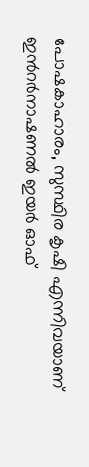പോഷകാഹാരം, സുസ്ഥിര കൃഷി എന്നിവയാണ് ഇന്‍റർനാഷണൽ ഇയർ ഓഫ്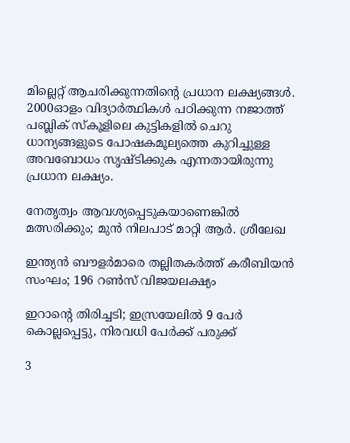മില്ലെറ്റ് ആചരിക്കുന്നതിന്‍റെ പ്രധാന ലക്ഷ്യങ്ങൾ. 2000ഓളം വിദ്യാർത്ഥികൾ പഠിക്കുന്ന നജാത്ത് പബ്ലിക് സ്കൂളിലെ കുട്ടികളിൽ ചെറു ധാന്യങ്ങളുടെ പോഷകമൂല്യത്തെ കുറിച്ചുള്ള അവബോധം സൃഷ്ടിക്കുക എന്നതായിരുന്നു പ്രധാന ലക്ഷ്യം.

നേതൃത്വം ആവശ‍്യപ്പെടുകയാണെങ്കിൽ മത്സരിക്കും; മുൻ നിലപാട് മാറ്റി ആർ. ശ്രീലേഖ

ഇന്ത‍്യൻ ബൗളർമാരെ തല്ലിതകർത്ത് കരീബിയൻ സംഘം; 196 റൺസ് വിജയലക്ഷ‍്യം

ഇറാന്‍റെ തിരിച്ചടി; ഇസ്രയേലിൽ 9 പേർ കൊല്ലപ്പെട്ടു, നിരവധി പേർക്ക് പരുക്ക്

3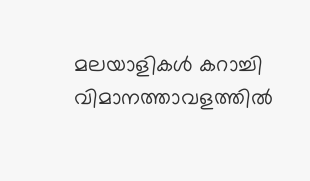മലയാളികൾ കറാച്ചി വിമാനത്താവളത്തിൽ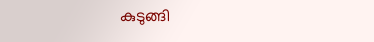കുടുങ്ങി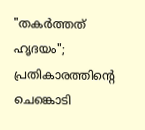"തകർത്തത് ഹൃദയം"; പ്രതികാരത്തിന്‍റെ ചെങ്കൊടി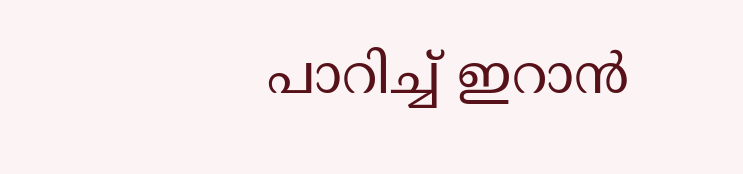പാറിച്ച് ഇറാൻ